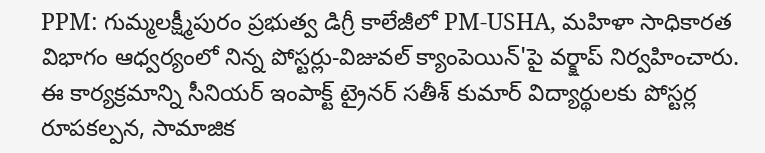PPM: గుమ్మలక్ష్మీపురం ప్రభుత్వ డిగ్రీ కాలేజీలో PM-USHA, మహిళా సాధికారత విభాగం ఆధ్వర్యంలో నిన్న పోస్టర్లు-విజువల్ క్యాంపెయిన్'పై వర్క్షాప్ నిర్వహించారు. ఈ కార్యక్రమాన్ని సీనియర్ ఇంపాక్ట్ ట్రైనర్ సతీశ్ కుమార్ విద్యార్థులకు పోస్టర్ల రూపకల్పన, సామాజిక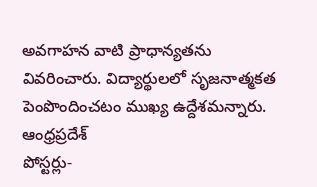అవగాహన వాటి ప్రాధాన్యతను వివరించారు. విద్యార్థులలో సృజనాత్మకత పెంపొందించటం ముఖ్య ఉద్దేశమన్నారు.
ఆంధ్రప్రదేశ్
పోస్టర్లు-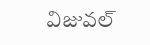విజువల్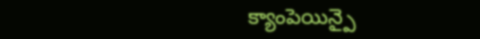క్యాంపెయిన్పై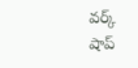వర్క్ షాప్